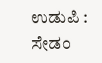ಉಡುಪಿ : ಸೇಡಂ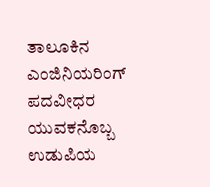ತಾಲೂಕಿನ ಎಂಜಿನಿಯರಿಂಗ್ ಪದವೀಧರ ಯುವಕನೊಬ್ಬ ಉಡುಪಿಯ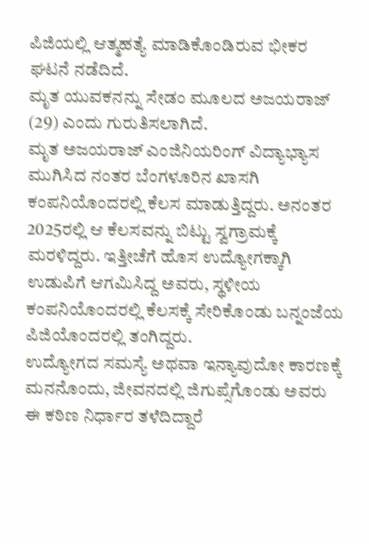ಪಿಜಿಯಲ್ಲಿ ಆತ್ಮಹತ್ಯೆ ಮಾಡಿಕೊಂಡಿರುವ ಭೀಕರ ಘಟನೆ ನಡೆದಿದೆ.
ಮೃತ ಯುವಕನನ್ನು ಸೇಡಂ ಮೂಲದ ಅಜಯರಾಜ್ (29) ಎಂದು ಗುರುತಿಸಲಾಗಿದೆ.
ಮೃತ ಅಜಯರಾಜ್ ಎಂಜಿನಿಯರಿಂಗ್ ವಿದ್ಯಾಭ್ಯಾಸ ಮುಗಿಸಿದ ನಂತರ ಬೆಂಗಳೂರಿನ ಖಾಸಗಿ ಕಂಪನಿಯೊಂದರಲ್ಲಿ ಕೆಲಸ ಮಾಡುತ್ತಿದ್ದರು. ಅನಂತರ 2025ರಲ್ಲಿ ಆ ಕೆಲಸವನ್ನು ಬಿಟ್ಟು ಸ್ವಗ್ರಾಮಕ್ಕೆ ಮರಳಿದ್ದರು. ಇತ್ತೀಚೆಗೆ ಹೊಸ ಉದ್ಯೋಗಕ್ಕಾಗಿ ಉಡುಪಿಗೆ ಆಗಮಿಸಿದ್ದ ಅವರು, ಸ್ಥಳೀಯ ಕಂಪನಿಯೊಂದರಲ್ಲಿ ಕೆಲಸಕ್ಕೆ ಸೇರಿಕೊಂಡು ಬನ್ನಂಜೆಯ ಪಿಜಿಯೊಂದರಲ್ಲಿ ತಂಗಿದ್ದರು.
ಉದ್ಯೋಗದ ಸಮಸ್ಯೆ ಅಥವಾ ಇನ್ಯಾವುದೋ ಕಾರಣಕ್ಕೆ ಮನನೊಂದು, ಜೀವನದಲ್ಲಿ ಜಿಗುಪ್ಸೆಗೊಂಡು ಅವರು ಈ ಕಠಿಣ ನಿರ್ಧಾರ ತಳೆದಿದ್ದಾರೆ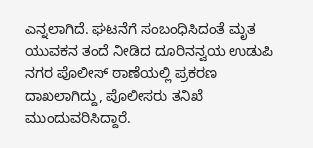ಎನ್ನಲಾಗಿದೆ. ಘಟನೆಗೆ ಸಂಬಂಧಿಸಿದಂತೆ ಮೃತ ಯುವಕನ ತಂದೆ ನೀಡಿದ ದೂರಿನನ್ವಯ ಉಡುಪಿ ನಗರ ಪೊಲೀಸ್ ಠಾಣೆಯಲ್ಲಿ ಪ್ರಕರಣ ದಾಖಲಾಗಿದ್ದು, ಪೊಲೀಸರು ತನಿಖೆ ಮುಂದುವರಿಸಿದ್ದಾರೆ.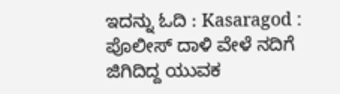ಇದನ್ನು ಓದಿ : Kasaragod : ಪೊಲೀಸ್ ದಾಳಿ ವೇಳೆ ನದಿಗೆ ಜಿಗಿದಿದ್ದ ಯುವಕ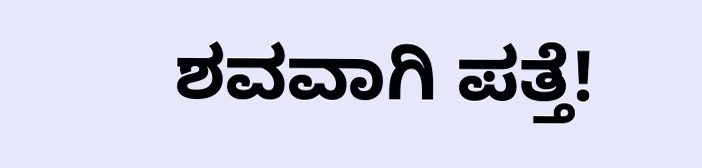ಶವವಾಗಿ ಪತ್ತೆ!